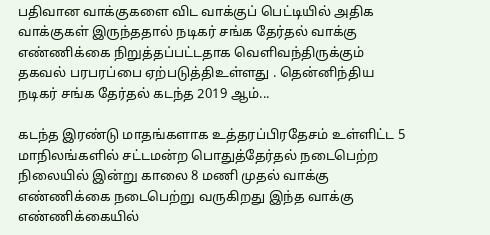பதிவான வாக்குகளை விட வாக்குப் பெட்டியில் அதிக வாக்குகள் இருந்ததால் நடிகர் சங்க தேர்தல் வாக்கு எண்ணிக்கை நிறுத்தப்பட்டதாக வெளிவந்திருக்கும் தகவல் பரபரப்பை ஏற்படுத்திஉள்ளது . தென்னிந்திய நடிகர் சங்க தேர்தல் கடந்த 2019 ஆம்...

கடந்த இரண்டு மாதங்களாக உத்தரப்பிரதேசம் உள்ளிட்ட 5 மாநிலங்களில் சட்டமன்ற பொதுத்தேர்தல் நடைபெற்ற நிலையில் இன்று காலை 8 மணி முதல் வாக்கு எண்ணிக்கை நடைபெற்று வருகிறது இந்த வாக்கு எண்ணிக்கையில்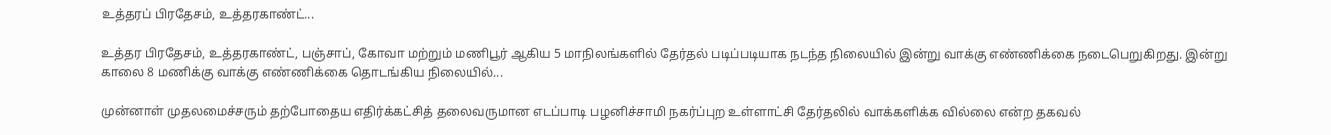உத்தரப் பிரதேசம், உத்தரகாண்ட்...

உத்தர பிரதேசம், உத்தரகாண்ட், பஞ்சாப், கோவா மற்றும் மணிபூர் ஆகிய 5 மாநிலங்களில் தேர்தல் படிப்படியாக நடந்த நிலையில் இன்று வாக்கு எண்ணிக்கை நடைபெறுகிறது. இன்று காலை 8 மணிக்கு வாக்கு எண்ணிக்கை தொடங்கிய நிலையில்...

முன்னாள் முதலமைச்சரும் தற்போதைய எதிர்க்கட்சித் தலைவருமான எடப்பாடி பழனிச்சாமி நகர்ப்புற உள்ளாட்சி தேர்தலில் வாக்களிக்க வில்லை என்ற தகவல்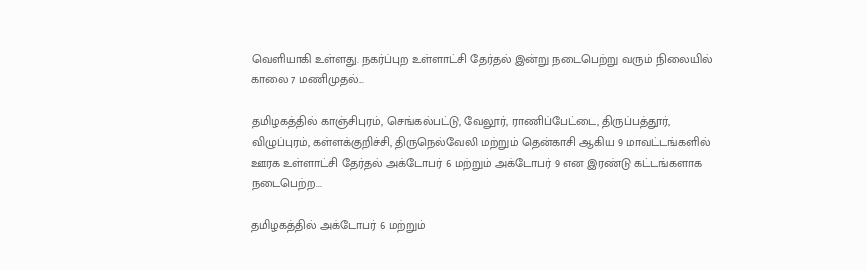வெளியாகி உள்ளது. நகர்ப்புற உள்ளாட்சி தேர்தல் இன்று நடைபெற்று வரும் நிலையில் காலை 7 மணிமுதல்...

தமிழகத்தில் காஞ்சிபுரம், செங்கல்பட்டு, வேலூர், ராணிப்பேட்டை, திருப்பத்தூர், விழுப்புரம், கள்ளக்குறிச்சி, திருநெல்வேலி மற்றும் தென்காசி ஆகிய 9 மாவட்டங்களில் ஊரக உள்ளாட்சி தேர்தல் அக்டோபர் 6 மற்றும் அக்டோபர் 9 என இரண்டு கட்டங்களாக நடைபெற்ற...

தமிழகத்தில் அக்டோபர் 6 மற்றும்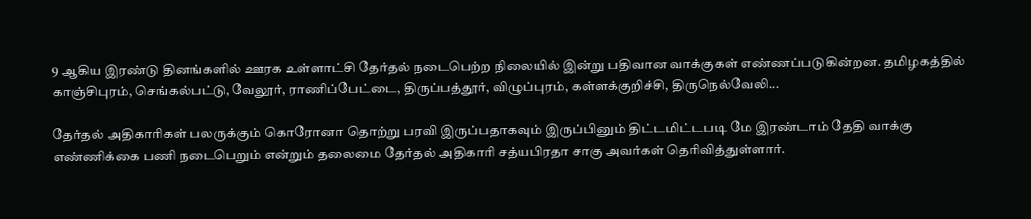9 ஆகிய இரண்டு தினங்களில் ஊரக உள்ளாட்சி தேர்தல் நடைபெற்ற நிலையில் இன்று பதிவான வாக்குகள் எண்ணப்படுகின்றன. தமிழகத்தில் காஞ்சிபுரம், செங்கல்பட்டு, வேலூர், ராணிப்பேட்டை, திருப்பத்தூர், விழுப்புரம், கள்ளக்குறிச்சி, திருநெல்வேலி...

தேர்தல் அதிகாரிகள் பலருக்கும் கொரோனா தொற்று பரவி இருப்பதாகவும் இருப்பினும் திட்டமிட்டபடி மே இரண்டாம் தேதி வாக்கு எண்ணிக்கை பணி நடைபெறும் என்றும் தலைமை தேர்தல் அதிகாரி சத்யபிரதா சாகு அவர்கள் தெரிவித்துள்ளார்.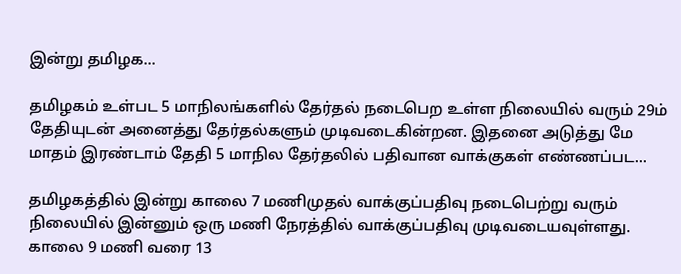இன்று தமிழக...

தமிழகம் உள்பட 5 மாநிலங்களில் தேர்தல் நடைபெற உள்ள நிலையில் வரும் 29ம் தேதியுடன் அனைத்து தேர்தல்களும் முடிவடைகின்றன. இதனை அடுத்து மே மாதம் இரண்டாம் தேதி 5 மாநில தேர்தலில் பதிவான வாக்குகள் எண்ணப்பட...

தமிழகத்தில் இன்று காலை 7 மணிமுதல் வாக்குப்பதிவு நடைபெற்று வரும் நிலையில் இன்னும் ஒரு மணி நேரத்தில் வாக்குப்பதிவு முடிவடையவுள்ளது. காலை 9 மணி வரை 13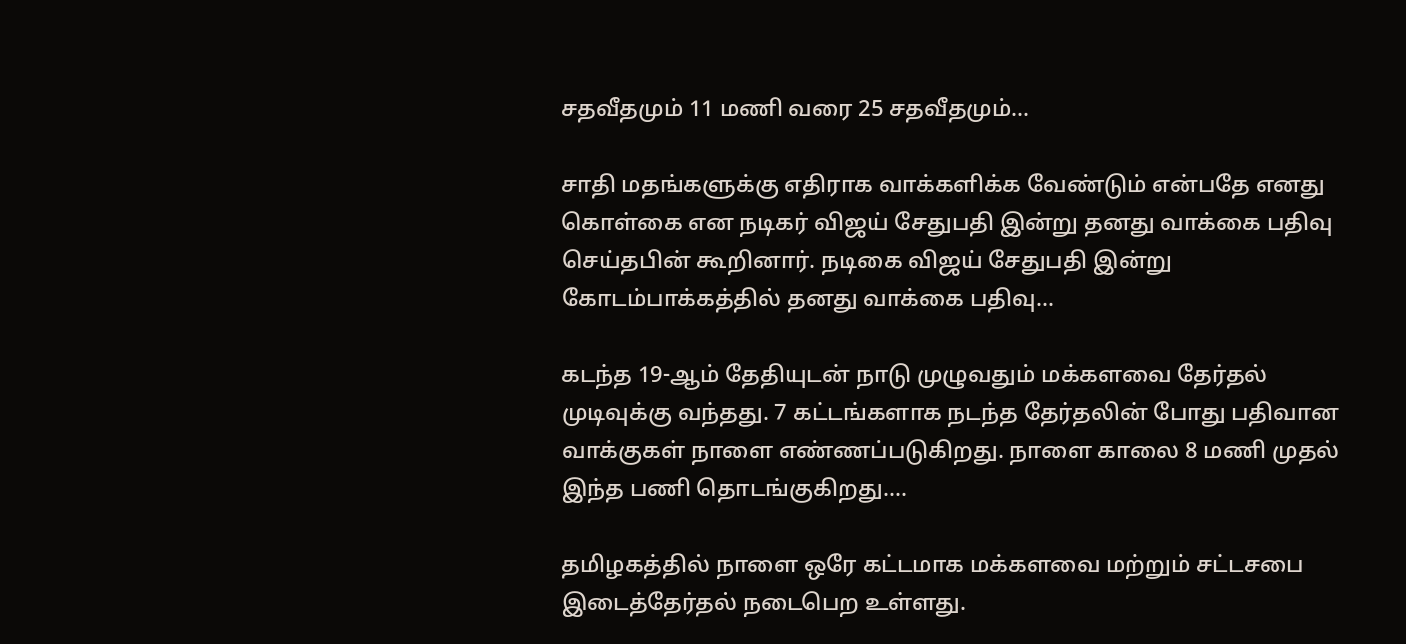சதவீதமும் 11 மணி வரை 25 சதவீதமும்...

சாதி மதங்களுக்கு எதிராக வாக்களிக்க வேண்டும் என்பதே எனது கொள்கை என நடிகர் விஜய் சேதுபதி இன்று தனது வாக்கை பதிவு செய்தபின் கூறினார். நடிகை விஜய் சேதுபதி இன்று கோடம்பாக்கத்தில் தனது வாக்கை பதிவு...

கடந்த 19-ஆம் தேதியுடன் நாடு முழுவதும் மக்களவை தேர்தல் முடிவுக்கு வந்தது. 7 கட்டங்களாக நடந்த தேர்தலின் போது பதிவான வாக்குகள் நாளை எண்ணப்படுகிறது. நாளை காலை 8 மணி முதல் இந்த பணி தொடங்குகிறது....

தமிழகத்தில் நாளை ஒரே கட்டமாக மக்களவை மற்றும் சட்டசபை இடைத்தேர்தல் நடைபெற உள்ளது.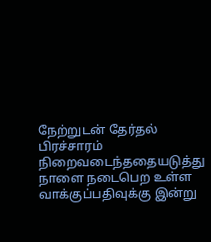நேற்றுடன் தேர்தல் பிரச்சாரம் நிறைவடைந்ததையடுத்து நாளை நடைபெற உள்ள வாக்குப்பதிவுக்கு இன்று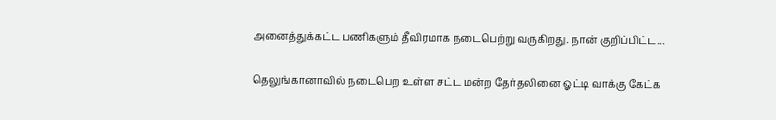அனைத்துக்கட்ட பணிகளும் தீவிரமாக நடைபெற்று வருகிறது. நான் குறிப்பிட்ட...

தெலுங்கானாவில் நடைபெற உள்ள சட்ட மன்ற தேர்தலினை ஓட்டி வாக்கு கேட்க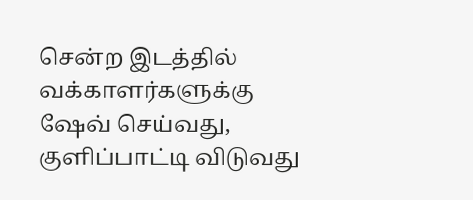சென்ற இடத்தில் வக்காளர்களுக்கு ஷேவ் செய்வது, குளிப்பாட்டி விடுவது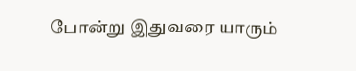போன்று இதுவரை யாரும்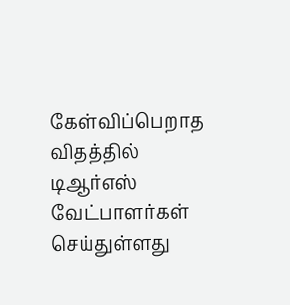கேள்விப்பெறாத விதத்தில் டிஆர்எஸ் வேட்பாளர்கள் செய்துள்ளது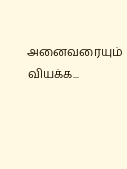அனைவரையும் வியக்க...